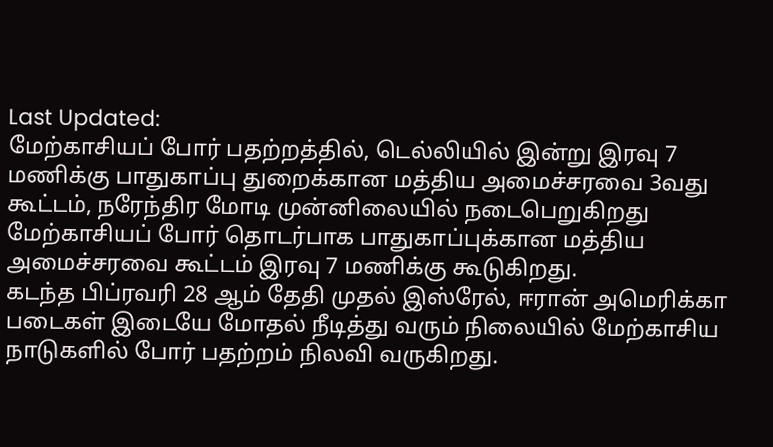Last Updated:
மேற்காசியப் போர் பதற்றத்தில், டெல்லியில் இன்று இரவு 7 மணிக்கு பாதுகாப்பு துறைக்கான மத்திய அமைச்சரவை 3வது கூட்டம், நரேந்திர மோடி முன்னிலையில் நடைபெறுகிறது
மேற்காசியப் போர் தொடர்பாக பாதுகாப்புக்கான மத்திய அமைச்சரவை கூட்டம் இரவு 7 மணிக்கு கூடுகிறது.
கடந்த பிப்ரவரி 28 ஆம் தேதி முதல் இஸ்ரேல், ஈரான் அமெரிக்கா படைகள் இடையே மோதல் நீடித்து வரும் நிலையில் மேற்காசிய நாடுகளில் போர் பதற்றம் நிலவி வருகிறது.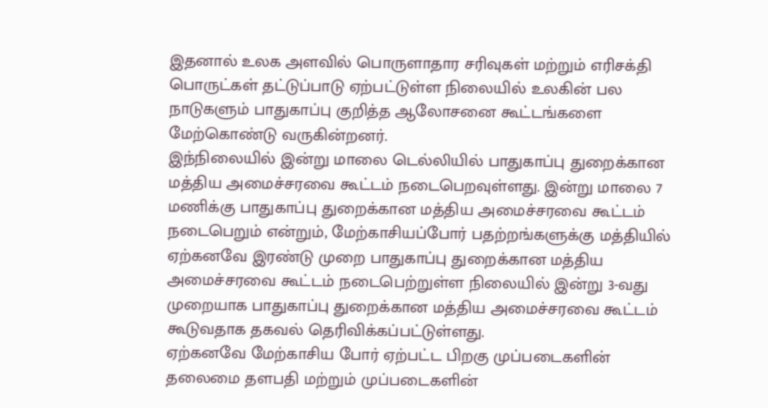இதனால் உலக அளவில் பொருளாதார சரிவுகள் மற்றும் எரிசக்தி பொருட்கள் தட்டுப்பாடு ஏற்பட்டுள்ள நிலையில் உலகின் பல நாடுகளும் பாதுகாப்பு குறித்த ஆலோசனை கூட்டங்களை மேற்கொண்டு வருகின்றனர்.
இந்நிலையில் இன்று மாலை டெல்லியில் பாதுகாப்பு துறைக்கான மத்திய அமைச்சரவை கூட்டம் நடைபெறவுள்ளது. இன்று மாலை 7 மணிக்கு பாதுகாப்பு துறைக்கான மத்திய அமைச்சரவை கூட்டம் நடைபெறும் என்றும், மேற்காசியப்போர் பதற்றங்களுக்கு மத்தியில் ஏற்கனவே இரண்டு முறை பாதுகாப்பு துறைக்கான மத்திய அமைச்சரவை கூட்டம் நடைபெற்றுள்ள நிலையில் இன்று 3-வது முறையாக பாதுகாப்பு துறைக்கான மத்திய அமைச்சரவை கூட்டம் கூடுவதாக தகவல் தெரிவிக்கப்பட்டுள்ளது.
ஏற்கனவே மேற்காசிய போர் ஏற்பட்ட பிறகு முப்படைகளின் தலைமை தளபதி மற்றும் முப்படைகளின்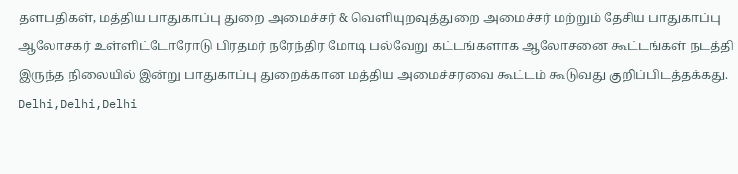தளபதிகள், மத்திய பாதுகாப்பு துறை அமைச்சர் & வெளியுறவுத்துறை அமைச்சர் மற்றும் தேசிய பாதுகாப்பு ஆலோசகர் உள்ளிட்டோரோடு பிரதமர் நரேந்திர மோடி பல்வேறு கட்டங்களாக ஆலோசனை கூட்டங்கள் நடத்தி இருந்த நிலையில் இன்று பாதுகாப்பு துறைக்கான மத்திய அமைச்சரவை கூட்டம் கூடுவது குறிப்பிடத்தக்கது.
Delhi,Delhi,Delhi